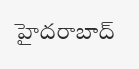హైదరాబాద్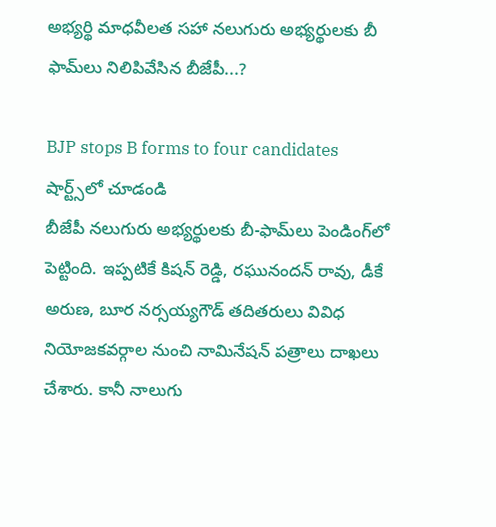అభ్యర్థి మాధవీలత సహా నలుగురు అభ్యర్థులకు బీ ఫామ్‌లు నిలిపివేసిన బీజేపీ...?

BJP stops B forms to four candidates
షార్ట్స్‌లో చూడండి
బీజేపీ నలుగురు అభ్యర్థులకు బీ-ఫామ్‌లు పెండింగ్‌లో పెట్టింది. ఇప్పటికే కిషన్ రెడ్డి, రఘునందన్ రావు, డీకే అరుణ, బూర నర్సయ్యగౌడ్ తదితరులు వివిధ నియోజకవర్గాల నుంచి నామినేషన్ పత్రాలు దాఖలు చేశారు. కానీ నాలుగు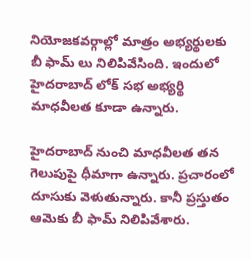నియోజకవర్గాల్లో మాత్రం అభ్యర్థులకు బీ ఫామ్ లు నిలిపివేసింది. ఇందులో హైదరాబాద్ లోక్ సభ అభ్యర్థి మాధవీలత కూడా ఉన్నారు.

హైదరాబాద్ నుంచి మాధవీలత తన గెలుపుపై ధీమాగా ఉన్నారు. ప్రచారంలో దూసుకు వెళుతున్నారు. కానీ ప్రస్తుతం ఆమెకు బీ ఫామ్ నిలిపివేశారు.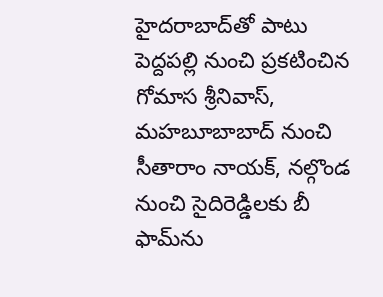హైదరాబాద్‌తో పాటు పెద్దపల్లి నుంచి ప్రకటించిన గోమాస శ్రీనివాస్, మహబూబాబాద్ నుంచి సీతారాం నాయక్, నల్గొండ నుంచి సైదిరెడ్డిలకు బీ ఫామ్‌ను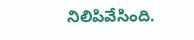నిలిపివేసింది.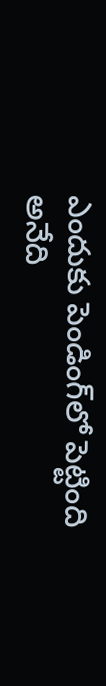ఎందుకు పెండింగ్‌లో పెట్టింది అనేది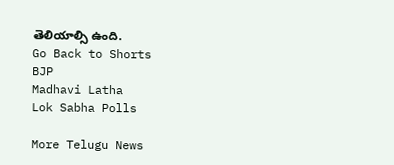తెలియాల్సి ఉంది.
Go Back to Shorts
BJP
Madhavi Latha
Lok Sabha Polls

More Telugu News